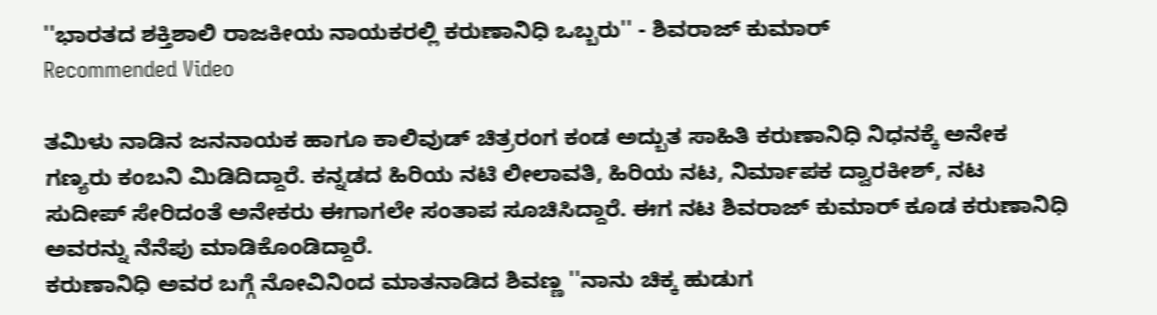''ಭಾರತದ ಶಕ್ತಿಶಾಲಿ ರಾಜಕೀಯ ನಾಯಕರಲ್ಲಿ ಕರುಣಾನಿಧಿ ಒಬ್ಬರು'' - ಶಿವರಾಜ್ ಕುಮಾರ್
Recommended Video

ತಮಿಳು ನಾಡಿನ ಜನನಾಯಕ ಹಾಗೂ ಕಾಲಿವುಡ್ ಚಿತ್ರರಂಗ ಕಂಡ ಅದ್ಬುತ ಸಾಹಿತಿ ಕರುಣಾನಿಧಿ ನಿಧನಕ್ಕೆ ಅನೇಕ ಗಣ್ಯರು ಕಂಬನಿ ಮಿಡಿದಿದ್ದಾರೆ. ಕನ್ನಡದ ಹಿರಿಯ ನಟಿ ಲೀಲಾವತಿ, ಹಿರಿಯ ನಟ, ನಿರ್ಮಾಪಕ ದ್ವಾರಕೀಶ್, ನಟ ಸುದೀಪ್ ಸೇರಿದಂತೆ ಅನೇಕರು ಈಗಾಗಲೇ ಸಂತಾಪ ಸೂಚಿಸಿದ್ದಾರೆ. ಈಗ ನಟ ಶಿವರಾಜ್ ಕುಮಾರ್ ಕೂಡ ಕರುಣಾನಿಧಿ ಅವರನ್ನು ನೆನೆಪು ಮಾಡಿಕೊಂಡಿದ್ದಾರೆ.
ಕರುಣಾನಿಧಿ ಅವರ ಬಗ್ಗೆ ನೋವಿನಿಂದ ಮಾತನಾಡಿದ ಶಿವಣ್ಣ ''ನಾನು ಚಿಕ್ಕ ಹುಡುಗ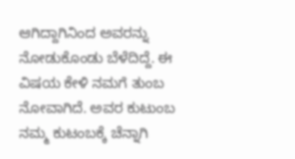ಆಗಿದ್ದಾಗಿನಿಂದ ಅವರನ್ನು ನೋಡುಕೊಂಡು ಬೆಳೆದಿದ್ದೆ. ಈ ವಿಷಯ ಕೇಳಿ ನಮಗೆ ತುಂಬ ನೋವಾಗಿದೆ. ಅವರ ಕುಟುಂಬ ನಮ್ಮ ಕುಟಂಬಕ್ಕೆ ಚೆನ್ನಾಗಿ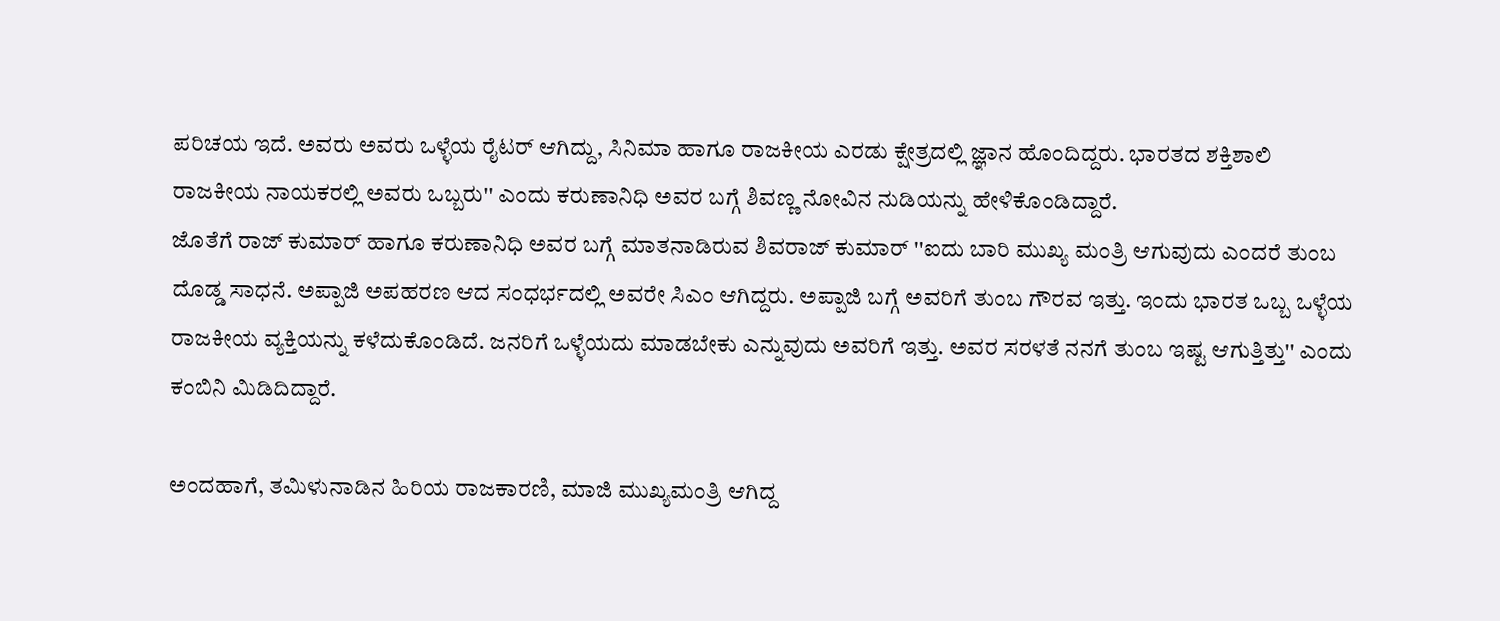ಪರಿಚಯ ಇದೆ. ಅವರು ಅವರು ಒಳ್ಳೆಯ ರೈಟರ್ ಆಗಿದ್ದು, ಸಿನಿಮಾ ಹಾಗೂ ರಾಜಕೀಯ ಎರಡು ಕ್ಷೇತ್ರದಲ್ಲಿ ಜ್ಞಾನ ಹೊಂದಿದ್ದರು. ಭಾರತದ ಶಕ್ತಿಶಾಲಿ ರಾಜಕೀಯ ನಾಯಕರಲ್ಲಿ ಅವರು ಒಬ್ಬರು'' ಎಂದು ಕರುಣಾನಿಧಿ ಅವರ ಬಗ್ಗೆ ಶಿವಣ್ಣ ನೋವಿನ ನುಡಿಯನ್ನು ಹೇಳಿಕೊಂಡಿದ್ದಾರೆ.
ಜೊತೆಗೆ ರಾಜ್ ಕುಮಾರ್ ಹಾಗೂ ಕರುಣಾನಿಧಿ ಅವರ ಬಗ್ಗೆ ಮಾತನಾಡಿರುವ ಶಿವರಾಜ್ ಕುಮಾರ್ ''ಐದು ಬಾರಿ ಮುಖ್ಯ ಮಂತ್ರಿ ಆಗುವುದು ಎಂದರೆ ತುಂಬ ದೊಡ್ಡ ಸಾಧನೆ. ಅಪ್ಪಾಜಿ ಅಪಹರಣ ಆದ ಸಂಧರ್ಭದಲ್ಲಿ ಅವರೇ ಸಿಎಂ ಆಗಿದ್ದರು. ಅಪ್ಪಾಜಿ ಬಗ್ಗೆ ಅವರಿಗೆ ತುಂಬ ಗೌರವ ಇತ್ತು. ಇಂದು ಭಾರತ ಒಬ್ಬ ಒಳ್ಳೆಯ ರಾಜಕೀಯ ವ್ಯಕ್ತಿಯನ್ನು ಕಳೆದುಕೊಂಡಿದೆ. ಜನರಿಗೆ ಒಳ್ಳೆಯದು ಮಾಡಬೇಕು ಎನ್ನುವುದು ಅವರಿಗೆ ಇತ್ತು. ಅವರ ಸರಳತೆ ನನಗೆ ತುಂಬ ಇಷ್ಟ ಆಗುತ್ತಿತ್ತು'' ಎಂದು ಕಂಬಿನಿ ಮಿಡಿದಿದ್ದಾರೆ.

ಅಂದಹಾಗೆ, ತಮಿಳುನಾಡಿನ ಹಿರಿಯ ರಾಜಕಾರಣಿ, ಮಾಜಿ ಮುಖ್ಯಮಂತ್ರಿ ಆಗಿದ್ದ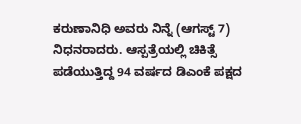ಕರುಣಾನಿಧಿ ಅವರು ನಿನ್ನೆ (ಆಗಸ್ಟ್ 7) ನಿಧನರಾದರು. ಆಸ್ಪತ್ರೆಯಲ್ಲಿ ಚಿಕಿತ್ಸೆ ಪಡೆಯುತ್ತಿದ್ದ 94 ವರ್ಷದ ಡಿಎಂಕೆ ಪಕ್ಷದ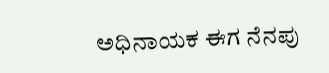ಅಧಿನಾಯಕ ಈಗ ನೆನಪು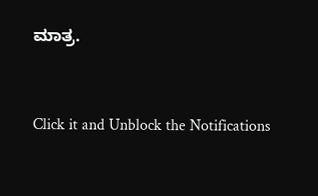ಮಾತ್ರ.


Click it and Unblock the Notifications